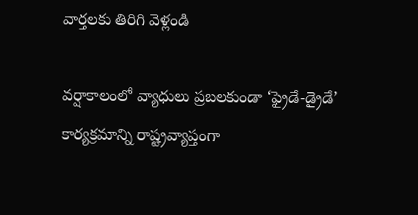వార్తలకు తిరిగి వెళ్లండి

వర్షాకాలంలో వ్యాధులు ప్రబలకుండా ‘ఫ్రైడే-డ్రైడే’ కార్యక్రమాన్ని రాష్ట్రవ్యాప్తంగా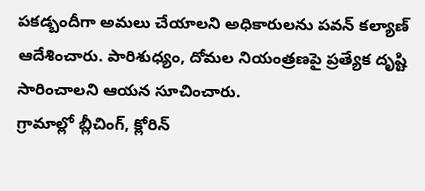పకడ్బందీగా అమలు చేయాలని అధికారులను పవన్ కల్యాణ్ ఆదేశించారు. పారిశుధ్యం, దోమల నియంత్రణపై ప్రత్యేక దృష్టి సారించాలని ఆయన సూచించారు.
గ్రామాల్లో బ్లీచింగ్, క్లోరిన్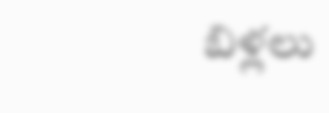బిళ్లలు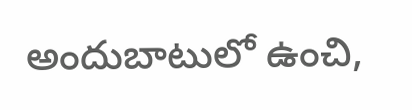అందుబాటులో ఉంచి,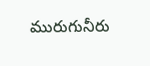మురుగునీరు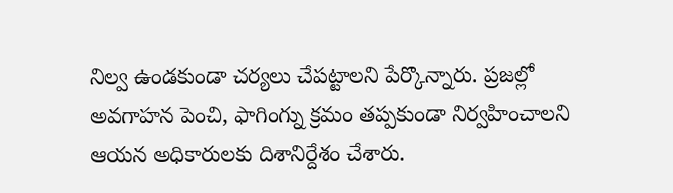నిల్వ ఉండకుండా చర్యలు చేపట్టాలని పేర్కొన్నారు. ప్రజల్లో అవగాహన పెంచి, ఫాగింగ్ను క్రమం తప్పకుండా నిర్వహించాలని ఆయన అధికారులకు దిశానిర్దేశం చేశారు.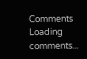Comments
Loading comments...